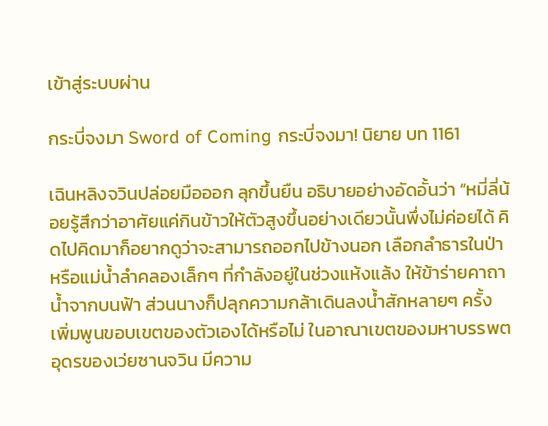เข้าสู่ระบบผ่าน

กระบี่จงมา Sword of Coming กระบี่จงมา! นิยาย บท 1161

เฉินหลิงจวินปล่อยมือออก ลุกขึ้นยืน อธิบายอย่างอัดอั้นว่า “หมี่ลี่น้อยรู้สึกว่าอาศัยแค่กินข้าวให้ตัวสูงขึ้นอย่างเดียวนั้นพึ่งไม่ค่อยได้ คิดไปคิดมาก็อยากดูว่าจะสามารถออกไปข้างนอก เลือกลำธารในป่าหรือแม่น้ำลำคลองเล็กๆ ที่กำลังอยู่ในช่วงแห้งแล้ง ให้ข้าร่ายคาถาน้ำจากบนฟ้า ส่วนนางก็ปลุกความกล้าเดินลงน้ำสักหลายๆ ครั้ง เพิ่มพูนขอบเขตของตัวเองได้หรือไม่ ในอาณาเขตของมหาบรรพตอุดรของเว่ยซานจวิน มีความ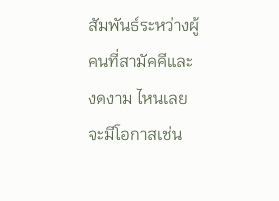สัมพันธ์ระหว่างผู้คนที่สามัคคีและงดงาม ไหนเลยจะมีโอกาสเช่น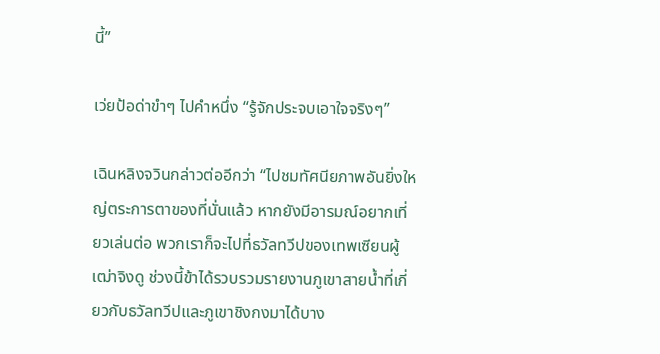นี้”

เว่ยป้อด่าขำๆ ไปคำหนึ่ง “รู้จักประจบเอาใจจริงๆ”

เฉินหลิงจวินกล่าวต่ออีกว่า “ไปชมทัศนียภาพอันยิ่งใหญ่ตระการตาของที่นั่นแล้ว หากยังมีอารมณ์อยากเที่ยวเล่นต่อ พวกเราก็จะไปที่ธวัลทวีปของเทพเซียนผู้เฒ่าจิงดู ช่วงนี้ข้าได้รวบรวมรายงานภูเขาสายน้ำที่เกี่ยวกับธวัลทวีปและภูเขาชิงกงมาได้บาง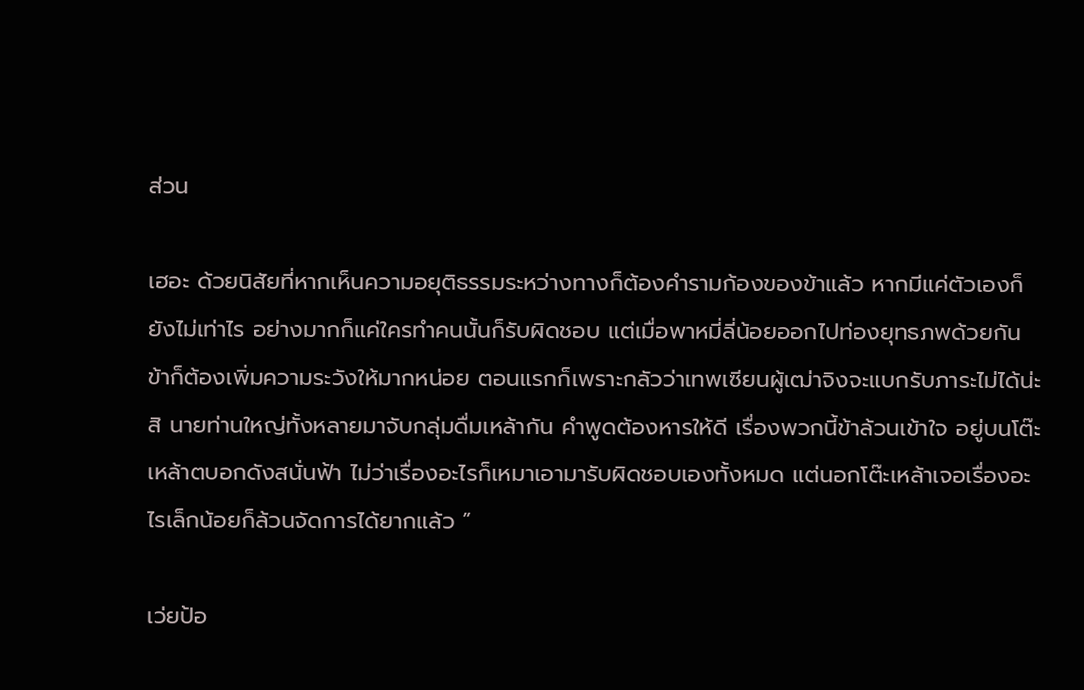ส่วน

เฮอะ ด้วยนิสัยที่หากเห็นความอยุติธรรมระหว่างทางก็ต้องคำรามก้องของข้าแล้ว หากมีแค่ตัวเองก็ยังไม่เท่าไร อย่างมากก็แค่ใครทำคนนั้นก็รับผิดชอบ แต่เมื่อพาหมี่ลี่น้อยออกไปท่องยุทธภพด้วยกัน ข้าก็ต้องเพิ่มความระวังให้มากหน่อย ตอนแรกก็เพราะกลัวว่าเทพเซียนผู้เฒ่าจิงจะแบกรับภาระไม่ได้น่ะสิ นายท่านใหญ่ทั้งหลายมาจับกลุ่มดื่มเหล้ากัน คำพูดต้องหารให้ดี เรื่องพวกนี้ข้าล้วนเข้าใจ อยู่บนโต๊ะเหล้าตบอกดังสนั่นฟ้า ไม่ว่าเรื่องอะไรก็เหมาเอามารับผิดชอบเองทั้งหมด แต่นอกโต๊ะเหล้าเจอเรื่องอะไรเล็กน้อยก็ล้วนจัดการได้ยากแล้ว ”

เว่ยป้อ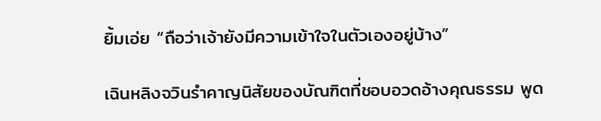ยิ้มเอ่ย “ถือว่าเจ้ายังมีความเข้าใจในตัวเองอยู่บ้าง”

เฉินหลิงจวินรำคาญนิสัยของบัณฑิตที่ชอบอวดอ้างคุณธรรม พูด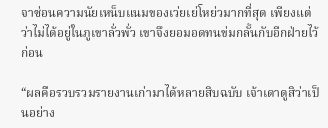จาซ่อนความนัยเหน็บแนมของเว่ยเย่โหย่วมากที่สุด เพียงแต่ว่าไม่ได้อยู่ในภูเขาลั่วพั่ว เขาจึงยอมอดทนข่มกลั้นกับอีกฝ่ายไว้ก่อน

“ผลคือรวบรวมรายงานเก่ามาได้หลายสิบฉบับ เจ้าเดาดูสิว่าเป็นอย่าง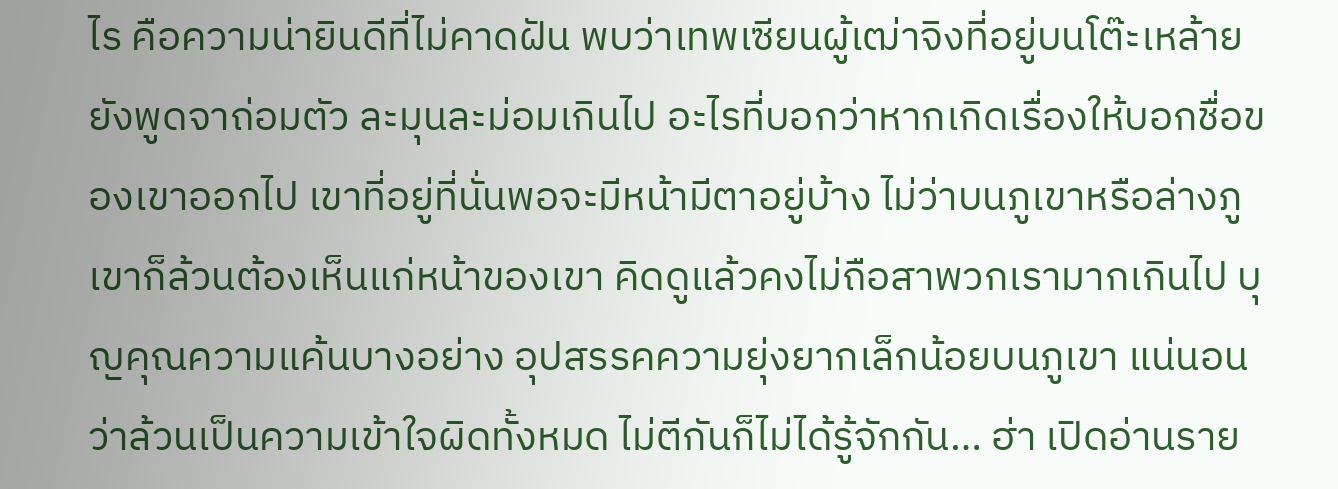ไร คือความน่ายินดีที่ไม่คาดฝัน พบว่าเทพเซียนผู้เฒ่าจิงที่อยู่บนโต๊ะเหล้ายยังพูดจาถ่อมตัว ละมุนละม่อมเกินไป อะไรที่บอกว่าหากเกิดเรื่องให้บอกชื่อของเขาออกไป เขาที่อยู่ที่นั่นพอจะมีหน้ามีตาอยู่บ้าง ไม่ว่าบนภูเขาหรือล่างภูเขาก็ล้วนต้องเห็นแก่หน้าของเขา คิดดูแล้วคงไม่ถือสาพวกเรามากเกินไป บุญคุณความแค้นบางอย่าง อุปสรรคความยุ่งยากเล็กน้อยบนภูเขา แน่นอนว่าล้วนเป็นความเข้าใจผิดทั้งหมด ไม่ตีกันก็ไม่ได้รู้จักกัน… ฮ่า เปิดอ่านราย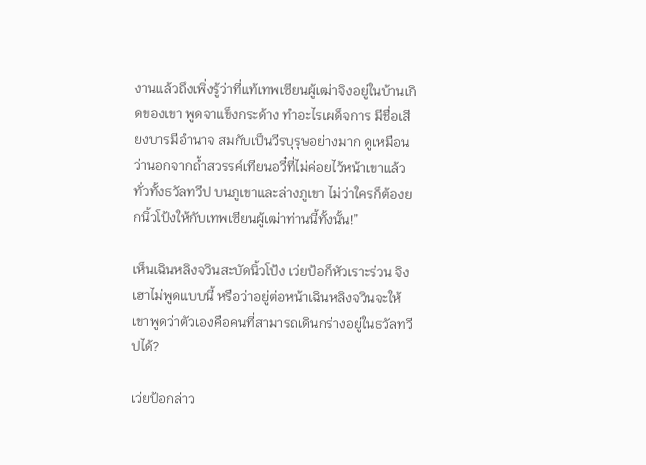งานแล้วถึงเพิ่งรู้ว่าที่แท้เทพเซียนผู้เฒ่าจิงอยู่ในบ้านเกิดของเขา พูดจาแข็งกระด้าง ทำอะไรเผด็จการ มีชื่อเสียงบารมีอำนาจ สมกับเป็นวีรบุรุษอย่างมาก ดูเหมือนว่านอกจากถ้ำสวรรค์เทียนอวี๋ที่ไม่ค่อยไว้หน้าเขาแล้ว ทั่วทั้งธวัลทวีป บนภูเขาและล่างภูเขา ไม่ว่าใครก็ต้องยกนิ้วโป้งให้กับเทพเซียนผู้เฒ่าท่านนี้ทั้งนั้น!”

เห็นเฉินหลิงจวินสะบัดนิ้วโป้ง เว่ยป้อก็หัวเราะร่วน จิงเฮาไม่พูดแบบนี้ หรือว่าอยู่ต่อหน้าเฉินหลิงจวินจะให้เขาพูดว่าตัวเองคือคนที่สามารถเดินกร่างอยู่ในธวัลทวีปได้?

เว่ยป้อกล่าว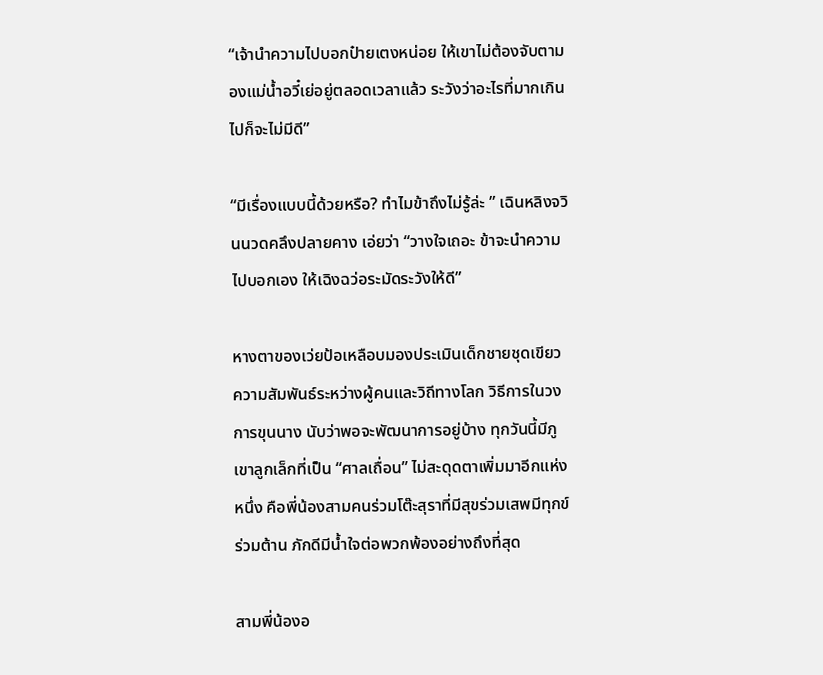“เจ้านำความไปบอกป๋ายเตงหน่อย ให้เขาไม่ต้องจับตามองแม่น้ำอวี๋เย่อยู่ตลอดเวลาแล้ว ระวังว่าอะไรที่มากเกินไปก็จะไม่มีดี”

“มีเรื่องแบบนี้ด้วยหรือ? ทำไมข้าถึงไม่รู้ล่ะ ” เฉินหลิงจวินนวดคลึงปลายคาง เอ่ยว่า “วางใจเถอะ ข้าจะนำความไปบอกเอง ให้เฉิงฉว่อระมัดระวังให้ดี”

หางตาของเว่ยป้อเหลือบมองประเมินเด็กชายชุดเขียว ความสัมพันธ์ระหว่างผู้คนและวิถีทางโลก วิธีการในวงการขุนนาง นับว่าพอจะพัฒนาการอยู่บ้าง ทุกวันนี้มีภูเขาลูกเล็กที่เป็น “ศาลเถื่อน” ไม่สะดุดตาเพิ่มมาอีกแห่งหนึ่ง คือพี่น้องสามคนร่วมโต๊ะสุราที่มีสุขร่วมเสพมีทุกข์ร่วมต้าน ภักดีมีน้ำใจต่อพวกพ้องอย่างถึงที่สุด

สามพี่น้องอ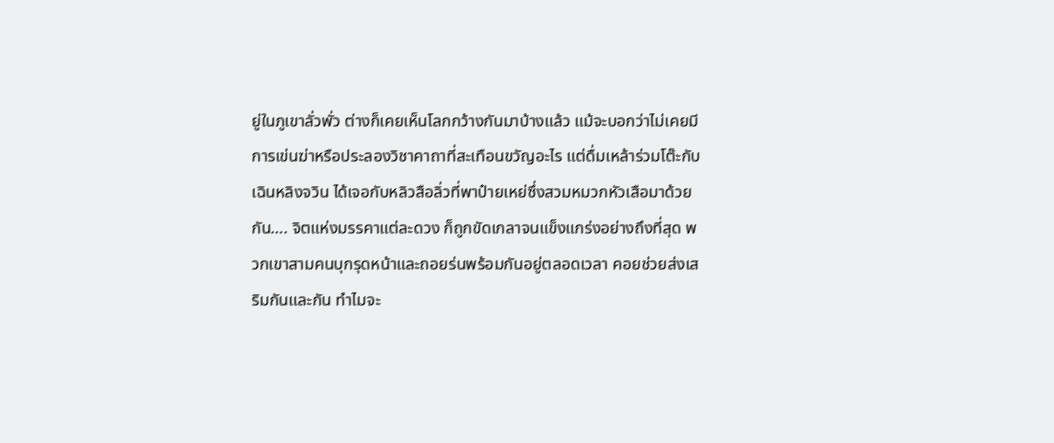ยู่ในภูเขาลั่วพั่ว ต่างก็เคยเห็นโลกกว้างกันมาบ้างแล้ว แม้จะบอกว่าไม่เคยมีการเข่นฆ่าหรือประลองวิชาคาถาที่สะเทือนขวัญอะไร แต่ดื่มเหล้าร่วมโต๊ะกับเฉินหลิงจวิน ได้เจอกับหลิวสือลิ่วที่พาป๋ายเหย่ซึ่งสวมหมวกหัวเสือมาด้วยกัน…. จิตแห่งมรรคาแต่ละดวง ก็ถูกขัดเกลาจนแข็งแกร่งอย่างถึงที่สุด พวกเขาสามคนบุกรุดหน้าและถอยร่นพร้อมกันอยู่ตลอดเวลา คอยช่วยส่งเสริมกันและกัน ทำไมจะ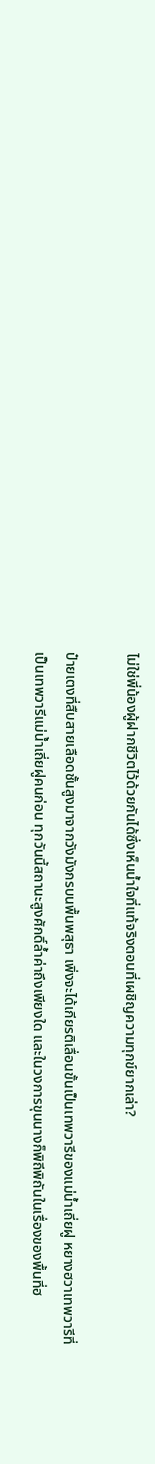ไม่ใช่พี่น้องผู้ฝากชีวิตไว้ด้วยกันได้ซึ่งเห็นน้ำใจที่แท้จริงตอนที่เผชิญความทุกข์ยากเล่า?

ป๋ายเตงที่สืบสายเลือดชั้นสูงมาจากวังมังกรบนพื้นพสุธา เพิ่งจะได้เกียรติเลื่อนขั้นเป็นเทพวารีของแม่น้ำเถี่ยฝู หยางฮวาเทพวารีที่เป็นเทพวารีแม่น้ำเถี่ยฝูคนก่อน ทุกวันนี้สถานะสูงศักดิ์ล้ำค่าถึงเพียงใด และในวงการขุนนางก็พิถีพิถันในเรื่องของพื้นที่ฮ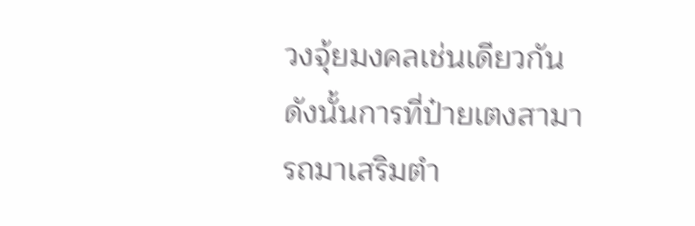วงจุ้ยมงคลเช่นเดียวกัน ดังนั้นการที่ป๋ายเตงสามารถมาเสริมตำ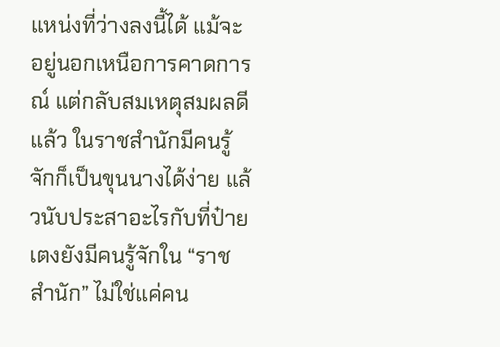แหน่งที่ว่างลงนี้ได้ แม้จะอยู่นอกเหนือการคาดการณ์ แต่กลับสมเหตุสมผลดีแล้ว ในราชสำนักมีคนรู้จักก็เป็นขุนนางได้ง่าย แล้วนับประสาอะไรกับที่ป๋ายเตงยังมีคนรู้จักใน “ราชสำนัก” ไม่ใช่แค่คน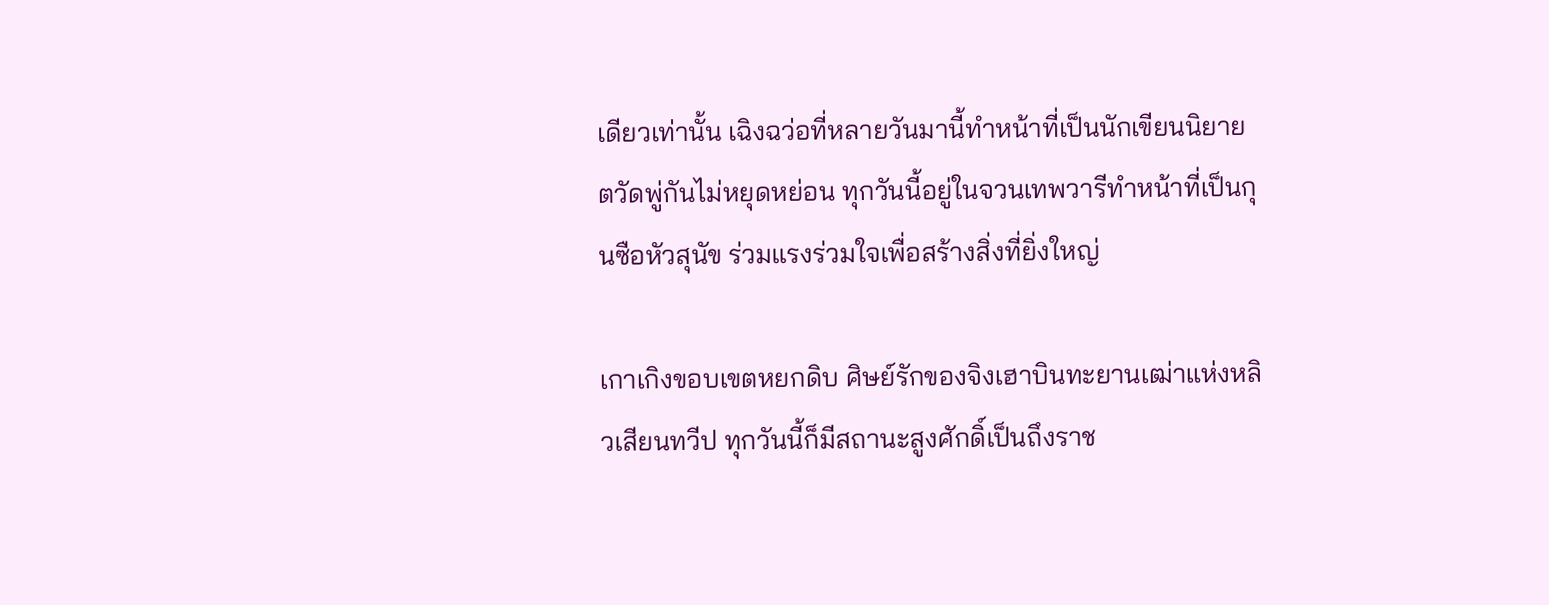เดียวเท่านั้น เฉิงฉว่อที่หลายวันมานี้ทำหน้าที่เป็นนักเขียนนิยาย ตวัดพู่กันไม่หยุดหย่อน ทุกวันนี้อยู่ในจวนเทพวารีทำหน้าที่เป็นกุนซือหัวสุนัข ร่วมแรงร่วมใจเพื่อสร้างสิ่งที่ยิ่งใหญ่

เกาเกิงขอบเขตหยกดิบ ศิษย์รักของจิงเฮาบินทะยานเฒ่าแห่งหลิวเสียนทวีป ทุกวันนี้ก็มีสถานะสูงศักดิ์เป็นถึงราช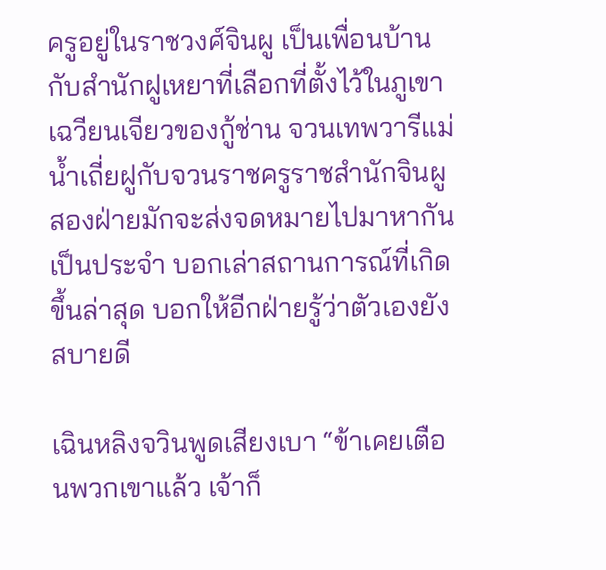ครูอยู่ในราชวงศ์จินผู เป็นเพื่อนบ้านกับสำนักฝูเหยาที่เลือกที่ตั้งไว้ในภูเขาเฉวียนเจียวของกู้ช่าน จวนเทพวารีแม่น้ำเถี่ยฝูกับจวนราชครูราชสำนักจินผู สองฝ่ายมักจะส่งจดหมายไปมาหากันเป็นประจำ บอกเล่าสถานการณ์ที่เกิดขึ้นล่าสุด บอกให้อีกฝ่ายรู้ว่าตัวเองยังสบายดี

เฉินหลิงจวินพูดเสียงเบา “ข้าเคยเตือนพวกเขาแล้ว เจ้าก็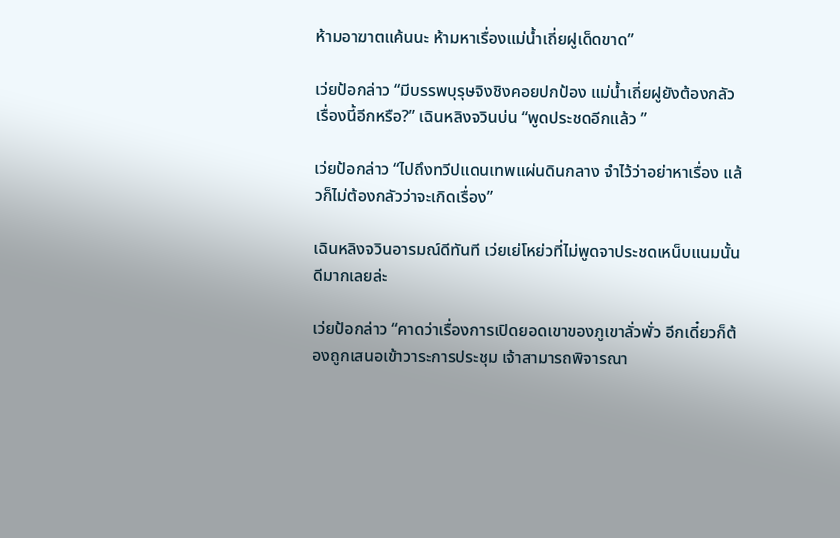ห้ามอาฆาตแค้นนะ ห้ามหาเรื่องแม่น้ำเถี่ยฝูเด็ดขาด”

เว่ยป้อกล่าว “มีบรรพบุรุษจิงชิงคอยปกป้อง แม่น้ำเถี่ยฝูยังต้องกลัวเรื่องนี้อีกหรือ?” เฉินหลิงจวินบ่น “พูดประชดอีกแล้ว ”

เว่ยป้อกล่าว “ไปถึงทวีปแดนเทพแผ่นดินกลาง จำไว้ว่าอย่าหาเรื่อง แล้วก็ไม่ต้องกลัวว่าจะเกิดเรื่อง”

เฉินหลิงจวินอารมณ์ดีทันที เว่ยเย่โหย่วที่ไม่พูดจาประชดเหน็บแนมนั้นดีมากเลยล่ะ

เว่ยป้อกล่าว “คาดว่าเรื่องการเปิดยอดเขาของภูเขาลั่วพั่ว อีกเดี๋ยวก็ต้องถูกเสนอเข้าวาระการประชุม เจ้าสามารถพิจารณา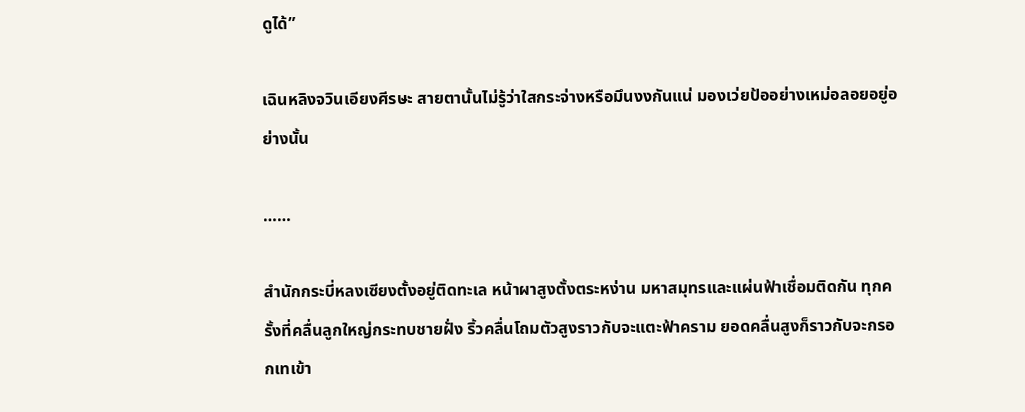ดูได้”

เฉินหลิงจวินเอียงศีรษะ สายตานั้นไม่รู้ว่าใสกระจ่างหรือมึนงงกันแน่ มองเว่ยป้ออย่างเหม่อลอยอยู่อย่างนั้น

……

สำนักกระบี่หลงเซียงตั้งอยู่ติดทะเล หน้าผาสูงตั้งตระหง่าน มหาสมุทรและแผ่นฟ้าเชื่อมติดกัน ทุกครั้งที่คลื่นลูกใหญ่กระทบชายฝั่ง ริ้วคลื่นโถมตัวสูงราวกับจะแตะฟ้าคราม ยอดคลื่นสูงก็ราวกับจะกรอกเทเข้า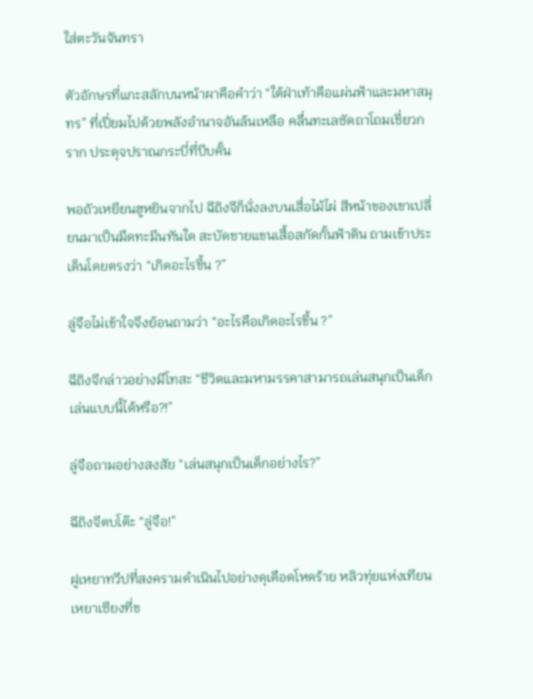ใส่ตะวันจันทรา

ตัวอักษรที่แกะสลักบนหน้าผาคือคำว่า “ใต้ฝ่าเท้าคือแผ่นฟ้าและมหาสมุทร” ที่เปี่ยมไปด้วยพลังอำนาจอันล้นเหลือ คลื่นทะเลซัดถาโถมเชี่ยวกราก ประดุจปราณกระบี่ที่บีบคั้น

พอถัวเหยียนฮูหยินจากไป ฉีถิงจีก็นั่งลงบนเสื่อไม้ไผ่ สีหน้าของเขาเปลี่ยนมาเป็นมืดทะมึนทันใด สะบัดชายแขนเสื้อสกัดกั้นฟ้าดิน ถามเข้าประเด็นโดยตรงว่า “เกิดอะไรขึ้น ?”

ลู่จือไม่เข้าใจจึงย้อนถามว่า “อะไรคือเกิดอะไรขึ้น ?”

ฉีถิงจีกล่าวอย่างมีโทสะ “ชีวิตและมหามรรคาสามารถเล่นสนุกเป็นเด็กเล่นแบบนี้ได้หรือ?!”

ลู่จือถามอย่างสงสัย “เล่นสนุกเป็นเด็กอย่างไร?”

ฉีถิงจีตบโต๊ะ “ลู่จือ!”

ฝูเหยาทวีปที่สงครามดำเนินไปอย่างดุเดือดโหดร้าย หลิวทุ่ยแห่งเทียนเหยาเซียงที่ข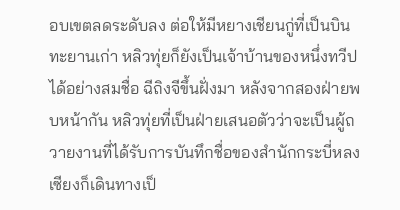อบเขตลดระดับลง ต่อให้มีหยางเชียนกู่ที่เป็นบินทะยานเก่า หลิวทุ่ยก็ยังเป็นเจ้าบ้านของหนึ่งทวีปได้อย่างสมชื่อ ฉีถิงจีขึ้นฝั่งมา หลังจากสองฝ่ายพบหน้ากัน หลิวทุ่ยที่เป็นฝ่ายเสนอตัวว่าจะเป็นผู้ถวายงานที่ได้รับการบันทึกชื่อของสำนักกระบี่หลงเซียงก็เดินทางเป็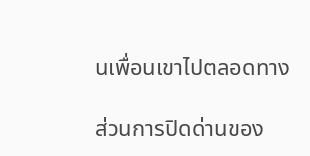นเพื่อนเขาไปตลอดทาง

ส่วนการปิดด่านของ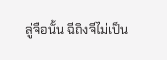ลู่จือนั้น ฉีถิงจีไม่เป็น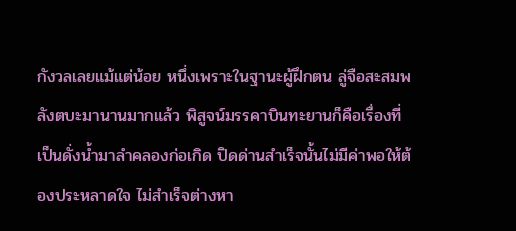กังวลเลยแม้แต่น้อย หนึ่งเพราะในฐานะผู้ฝึกตน ลู่จือสะสมพลังตบะมานานมากแล้ว พิสูจน์มรรคาบินทะยานก็คือเรื่องที่เป็นดั่งน้ำมาลำคลองก่อเกิด ปิดด่านสำเร็จนั้นไม่มีค่าพอให้ต้องประหลาดใจ ไม่สำเร็จต่างหา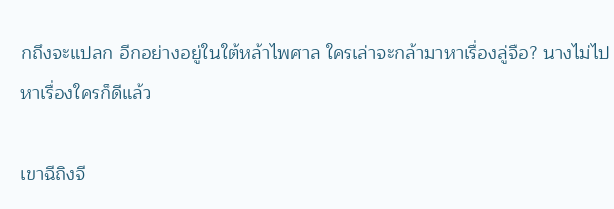กถึงจะแปลก อีกอย่างอยู่ในใต้หล้าไพศาล ใครเล่าจะกล้ามาหาเรื่องลู่จือ? นางไม่ไปหาเรื่องใครก็ดีแล้ว

เขาฉีถิงจี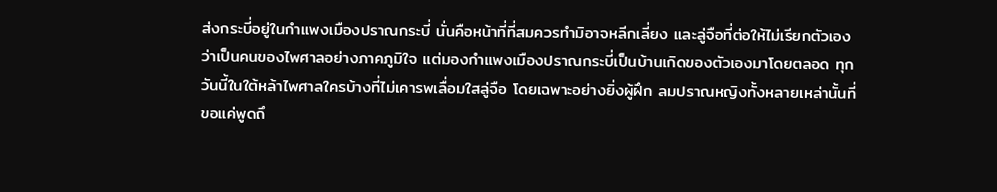ส่งกระบี่อยู่ในกำแพงเมืองปราณกระบี่ นั่นคือหน้าที่ที่สมควรทำมิอาจหลีกเลี่ยง และลู่จือที่ต่อให้ไม่เรียกตัวเองว่าเป็นคนของไพศาลอย่างภาคภูมิใจ แต่มองกำแพงเมืองปราณกระบี่เป็นบ้านเกิดของตัวเองมาโดยตลอด ทุกวันนี้ในใต้หล้าไพศาลใครบ้างที่ไม่เคารพเลื่อมใสลู่จือ โดยเฉพาะอย่างยิ่งผู้ฝึก ลมปราณหญิงทั้งหลายเหล่านั้นที่ขอแค่พูดถึ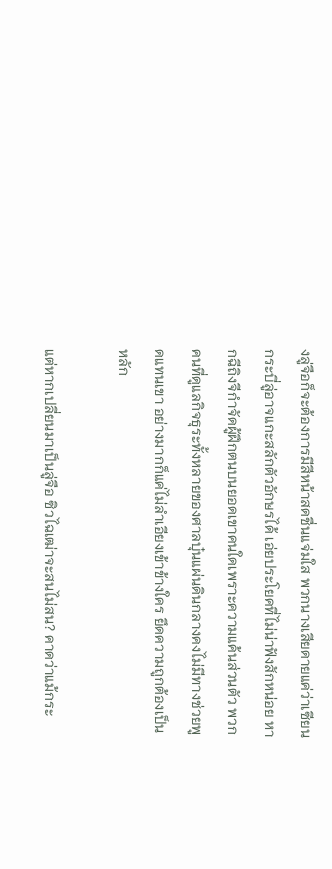งลู่จือก็จะต้องการมีสีหน้าสดชื่นแจ่มใส พวกนางเสียดายแค่ว่าเซียนกระบี่ลู่อาจแกะสลักตัวอักษรได้ เอ่ยประโยคที่ไม่น่าฟังสักหน่อย หากฉีถิงจีกำจัดผู้ฝึกตนบนยอดเขาคนใดเพราะความแค้นส่วนตัว พวกคนที่ดูแลกิจธุระทั้งหลายของศาลบุ๋นแผ่นดินกลางคงไม่มีทางช่วยพูดแทนเขา อย่างมากก็แค่ไม่ลำเอียงเข้าข้างใคร ยึดความถูกต้องเป็นหลัก

แต่หากเปลี่ยนมาเป็นลู่จือ ซิวไฉเฒ่าจะสนไม่สน? คาดว่าแม้กระ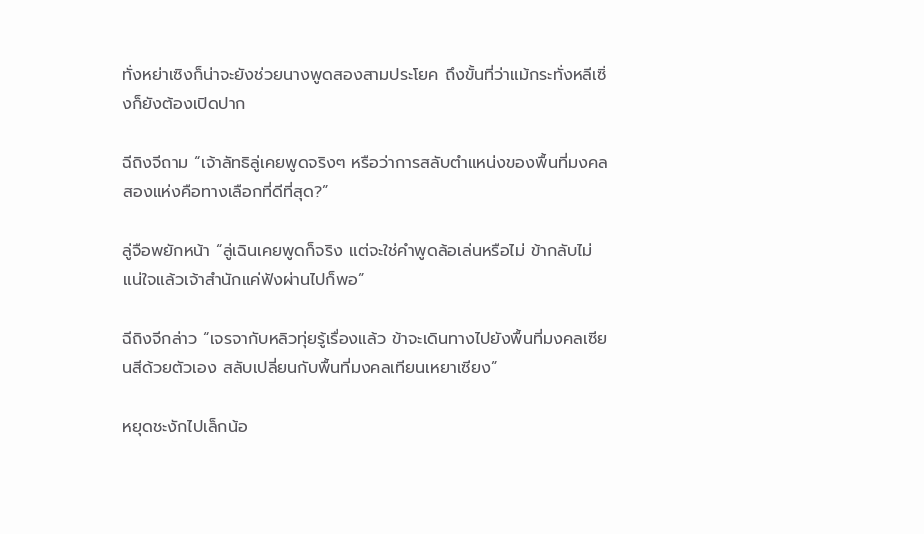ทั่งหย่าเซิงก็น่าจะยังช่วยนางพูดสองสามประโยค ถึงขั้นที่ว่าแม้กระทั่งหลีเซิ่งก็ยังต้องเปิดปาก

ฉีถิงจีถาม “เจ้าลัทธิลู่เคยพูดจริงๆ หรือว่าการสลับตำแหน่งของพื้นที่มงคลสองแห่งคือทางเลือกที่ดีที่สุด?”

ลู่จือพยักหน้า “ลู่เฉินเคยพูดก็จริง แต่จะใช่คำพูดล้อเล่นหรือไม่ ข้ากลับไม่แน่ใจแล้วเจ้าสำนักแค่ฟังผ่านไปก็พอ”

ฉีถิงจีกล่าว “เจรจากับหลิวทุ่ยรู้เรื่องแล้ว ข้าจะเดินทางไปยังพื้นที่มงคลเซียนสีด้วยตัวเอง สลับเปลี่ยนกับพื้นที่มงคลเทียนเหยาเซียง”

หยุดชะงักไปเล็กน้อ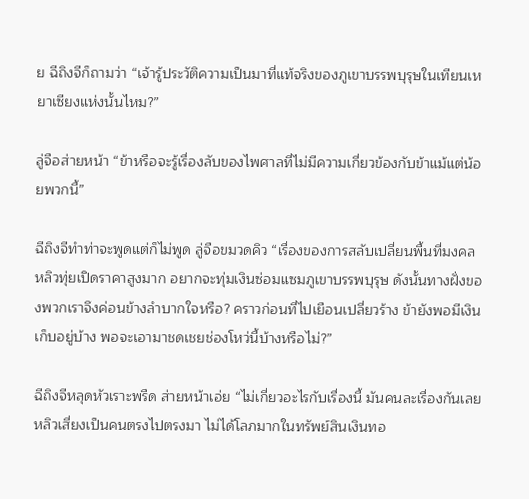ย ฉีถิงจีก็ถามว่า “เจ้ารู้ประวัติความเป็นมาที่แท้จริงของภูเขาบรรพบุรุษในเทียนเหยาเซียงแห่งนั้นไหม?”

ลู่จือส่ายหน้า “ข้าหรือจะรู้เรื่องลับของไพศาลที่ไม่มีความเกี่ยวข้องกับข้าแม้แต่น้อยพวกนี้”

ฉีถิงจีทำท่าจะพูดแต่ก็ไม่พูด ลู่จือขมวดคิว “เรื่องของการสลับเปลี่ยนพื้นที่มงคล หลิวทุ่ยเปิดราคาสูงมาก อยากจะทุ่มเงินซ่อมแซมภูเขาบรรพบุรุษ ดังนั้นทางฝั่งของพวกเราจึงค่อนข้างลำบากใจหรือ? คราวก่อนที่ไปเยือนเปลี่ยวร้าง ข้ายังพอมีเงินเก็บอยู่บ้าง พอจะเอามาชดเชยช่องโหว่นี้บ้างหรือไม่?”

ฉีถิงจีหลุดหัวเราะพรืด ส่ายหน้าเอ่ย “ไม่เกี่ยวอะไรกับเรื่องนี้ มันคนละเรื่องกันเลย หลิวเสี่ยงเป็นคนตรงไปตรงมา ไม่ได้โลภมากในทรัพย์สินเงินทอ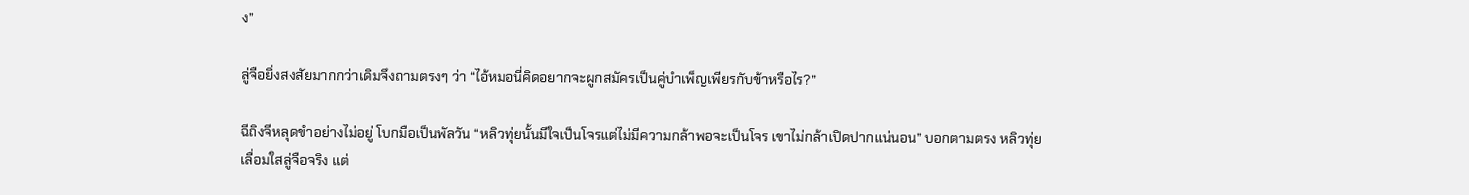ง”

ลู่จือยิ่งสงสัยมากกว่าเดิมจึงถามตรงๆ ว่า “ไอ้หมอนี่คิดอยากจะผูกสมัครเป็นคู่บำเพ็ญเพียรกับข้าหรือไร?”

ฉีถิงจีหลุดขำอย่างไม่อยู่ โบกมือเป็นพัลวัน “หลิวทุ่ยนั้นมีใจเป็นโจรแต่ไม่มีความกล้าพอจะเป็นโจร เขาไม่กล้าเปิดปากแน่นอน” บอกตามตรง หลิวทุ่ยเลื่อมใสลู่จือจริง แต่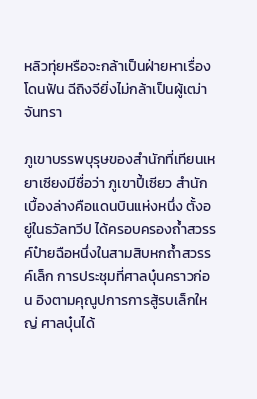หลิวทุ่ยหรือจะกล้าเป็นฝ่ายหาเรื่องโดนฟัน ฉีถิงจียิ่งไม่กล้าเป็นผู้เฒ่าจันทรา

ภูเขาบรรพบุรุษของสำนักที่เทียนเหยาเซียงมีชื่อว่า ภูเขาปี้เซียว สำนักเบื้องล่างคือแดนบินแห่งหนึ่ง ตั้งอยู่ในธวัลทวีป ได้ครอบครองถ้ำสวรรค์ป๋ายฉือหนึ่งในสามสิบหกถ้ำสวรรค์เล็ก การประชุมที่ศาลบุ๋นคราวก่อน อิงตามคุณูปการการสู้รบเล็กใหญ่ ศาลบุ๋นได้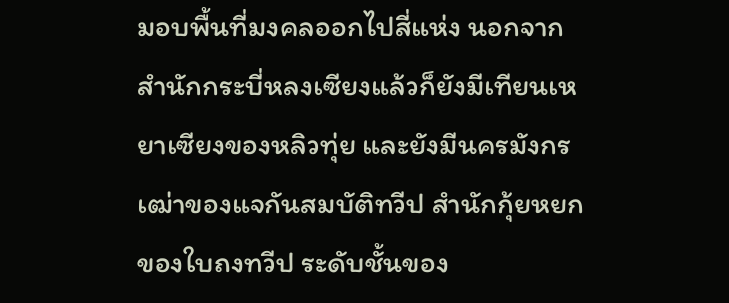มอบพื้นที่มงคลออกไปสี่แห่ง นอกจากสำนักกระบี่หลงเซียงแล้วก็ยังมีเทียนเหยาเซียงของหลิวทุ่ย และยังมีนครมังกรเฒ่าของแจกันสมบัติทวีป สำนักกุ้ยหยกของใบถงทวีป ระดับชั้นของ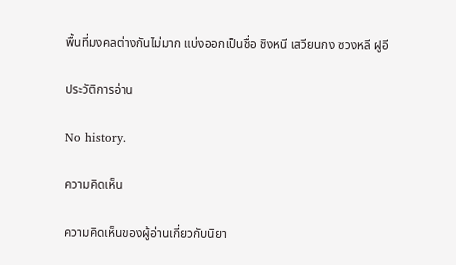พื้นที่มงคลต่างกันไม่มาก แบ่งออกเป็นชื่อ ชิงหนี เสวียนกง ซวงหลี ฝูอี

ประวัติการอ่าน

No history.

ความคิดเห็น

ความคิดเห็นของผู้อ่านเกี่ยวกับนิยา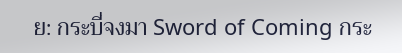ย: กระบี่จงมา Sword of Coming กระ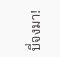บี่จงมา!